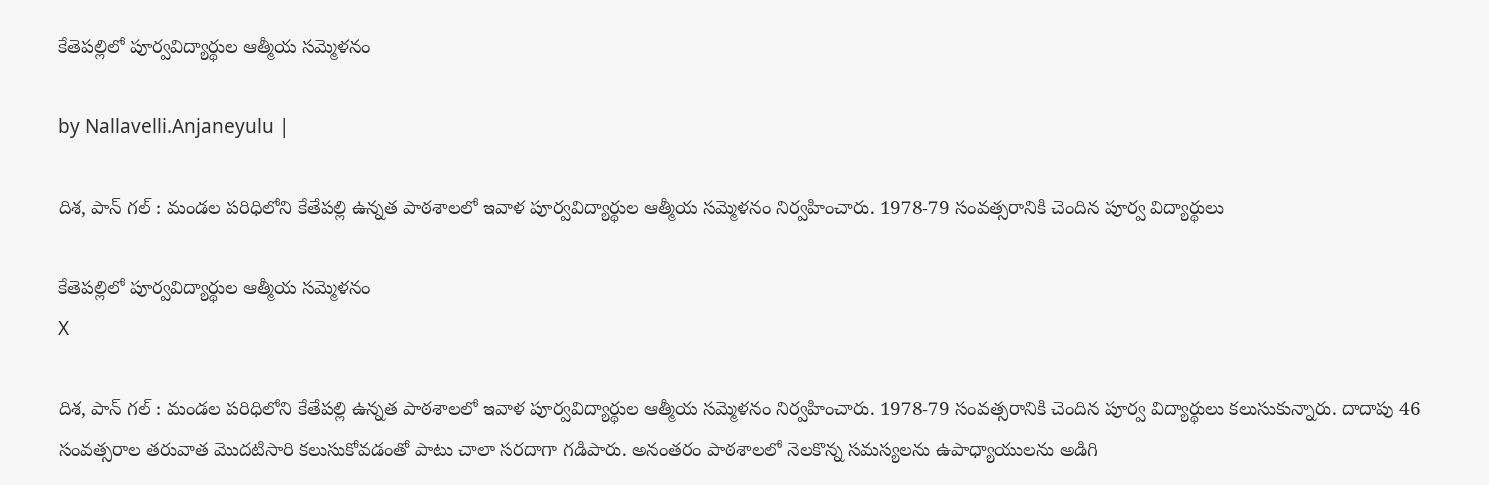కేతెప‌ల్లిలో పూర్వ‌విద్యార్థుల ఆత్మీయ స‌మ్మెళ‌నం

by Nallavelli.Anjaneyulu |

దిశ‌, పాన్ గ‌ల్ : మండ‌ల ప‌రిధిలోని కేతేప‌ల్లి ఉన్నత పాఠ‌శాల‌లో ఇవాళ పూర్వ‌విద్యార్థుల ఆత్మీయ స‌మ్మెళ‌నం నిర్వ‌హించారు. 1978-79 సంవ‌త్స‌రానికి చెందిన పూర్వ విద్యార్థులు

కేతెప‌ల్లిలో పూర్వ‌విద్యార్థుల ఆత్మీయ స‌మ్మెళ‌నం
X

దిశ‌, పాన్ గ‌ల్ : మండ‌ల ప‌రిధిలోని కేతేప‌ల్లి ఉన్నత పాఠ‌శాల‌లో ఇవాళ పూర్వ‌విద్యార్థుల ఆత్మీయ స‌మ్మెళ‌నం నిర్వ‌హించారు. 1978-79 సంవ‌త్స‌రానికి చెందిన పూర్వ విద్యార్థులు క‌లుసుకున్నారు. దాదాపు 46 సంవ‌త్స‌రాల త‌రువాత మొద‌టిసారి క‌లుసుకోవ‌డంతో పాటు చాలా స‌ర‌దాగా గ‌డిపారు. అనంత‌రం పాఠ‌శాల‌లో నెల‌కొన్న స‌మ‌స్య‌ల‌ను ఉపాధ్యాయుల‌ను అడిగి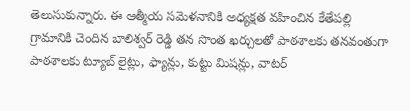తెలుసుకున్నారు. ఈ ఆత్మీయ స‌మెళ‌నానికి అధ్య‌క్ష‌త వ‌హించిన కేతేప‌ల్లి గ్రామానికి చెందిన బాలిశ్వ‌ర్ రెడ్డి త‌న సొంత ఖ‌ర్చుల‌తో పాఠ‌శాల‌కు త‌న‌వంతుగా పాఠ‌శాల‌కు ట్యూబ్ లైట్లు, ఫ్యాన్లు, కుట్టు మిష‌న్లు, వాట‌ర్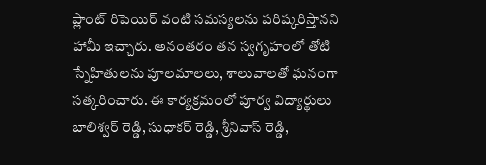ప్లాంట్ రిపెయిర్ వంటి స‌మ‌స్య‌ల‌ను ప‌రిష్క‌రిస్తాన‌ని హామీ ఇచ్చారు. అనంత‌రం త‌న స్వ‌గృహంలో తోటి స్నేహితుల‌ను పూల‌మాల‌లు, శాలువాల‌తో ఘ‌నంగా స‌త్క‌రించారు. ఈ కార్య‌క్ర‌మంలో పూర్వ విద్యార్థులు బాలిశ్వ‌ర్ రెడ్డి, సుధాక‌ర్ రెడ్డి, శ్రీనివాస్ రెడ్డి,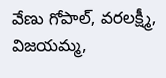వేణు గోపాల్, వ‌ర‌ల‌క్ష్మీ, విజ‌య‌మ్మ‌,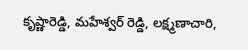కృష్ణారెడ్డి, మ‌హేశ్వ‌ర్ రెడ్డి, ల‌క్ష్మ‌ణాచారి,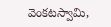వెంక‌ట‌స్వామి,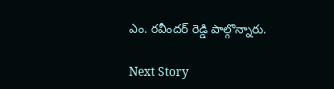ఎం. ర‌వీంద‌ర్ రెడ్డి పాల్గొన్నారు.

Next Story